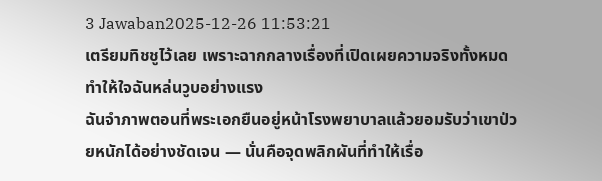3 Jawaban2025-12-26 11:53:21
เตรียมทิชชูไว้เลย เพราะฉากกลางเรื่องที่เปิดเผยความจริงทั้งหมดทำให้ใจฉันหล่นวูบอย่างแรง
ฉันจำภาพตอนที่พระเอกยืนอยู่หน้าโรงพยาบาลแล้วยอมรับว่าเขาป่วยหนักได้อย่างชัดเจน — นั่นคือจุดพลิกผันที่ทำให้เรื่อ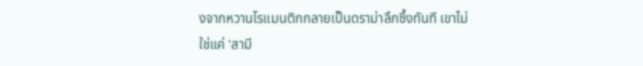งจากหวานโรแมนติกกลายเป็นดราม่าลึกซึ้งทันที เขาไม่ใช่แค่ 'สามี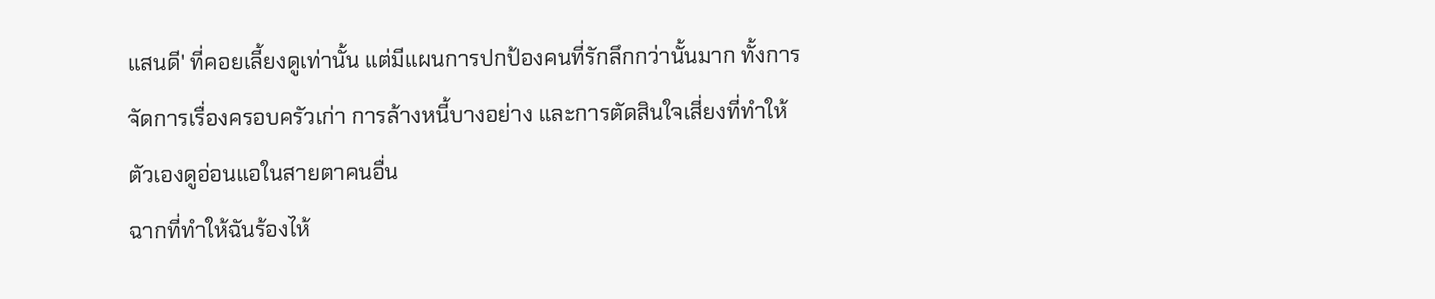แสนดี' ที่คอยเลี้ยงดูเท่านั้น แต่มีแผนการปกป้องคนที่รักลึกกว่านั้นมาก ทั้งการจัดการเรื่องครอบครัวเก่า การล้างหนี้บางอย่าง และการตัดสินใจเสี่ยงที่ทำให้ตัวเองดูอ่อนแอในสายตาคนอื่น
ฉากที่ทำให้ฉันร้องไห้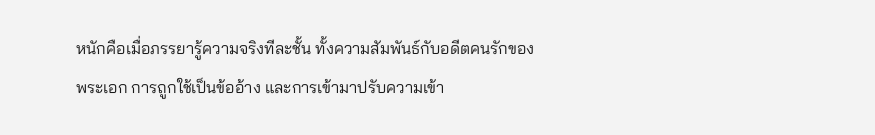หนักคือเมื่อภรรยารู้ความจริงทีละชั้น ทั้งความสัมพันธ์กับอดีตคนรักของพระเอก การถูกใช้เป็นข้ออ้าง และการเข้ามาปรับความเข้า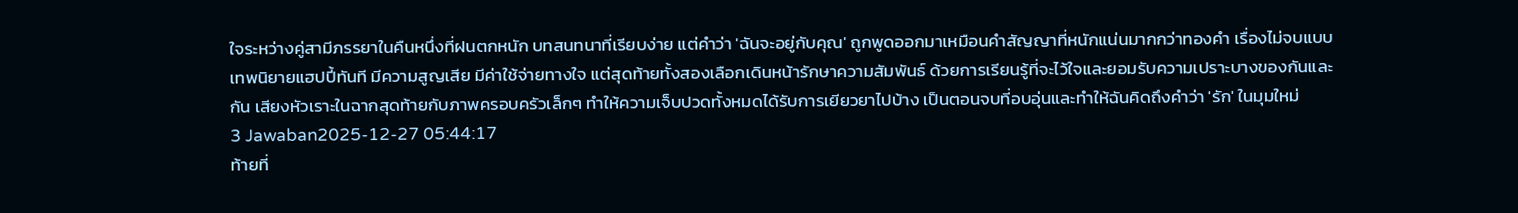ใจระหว่างคู่สามีภรรยาในคืนหนึ่งที่ฝนตกหนัก บทสนทนาที่เรียบง่าย แต่คำว่า 'ฉันจะอยู่กับคุณ' ถูกพูดออกมาเหมือนคำสัญญาที่หนักแน่นมากกว่าทองคำ เรื่องไม่จบแบบเทพนิยายแฮปปี้ทันที มีความสูญเสีย มีค่าใช้จ่ายทางใจ แต่สุดท้ายทั้งสองเลือกเดินหน้ารักษาความสัมพันธ์ ด้วยการเรียนรู้ที่จะไว้ใจและยอมรับความเปราะบางของกันและกัน เสียงหัวเราะในฉากสุดท้ายกับภาพครอบครัวเล็กๆ ทำให้ความเจ็บปวดทั้งหมดได้รับการเยียวยาไปบ้าง เป็นตอนจบที่อบอุ่นและทำให้ฉันคิดถึงคำว่า 'รัก' ในมุมใหม่
3 Jawaban2025-12-27 05:44:17
ท้ายที่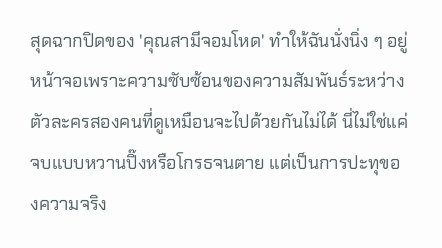สุดฉากปิดของ 'คุณสามีจอมโหด' ทำให้ฉันนั่งนิ่ง ๆ อยู่หน้าจอเพราะความซับซ้อนของความสัมพันธ์ระหว่างตัวละครสองคนที่ดูเหมือนจะไปด้วยกันไม่ได้ นี่ไม่ใช่แค่จบแบบหวานปิ๊งหรือโกรธจนตาย แต่เป็นการปะทุของความจริง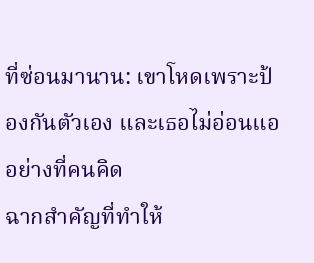ที่ซ่อนมานาน: เขาโหดเพราะป้องกันตัวเอง และเธอไม่อ่อนแออย่างที่คนคิด
ฉากสำคัญที่ทำให้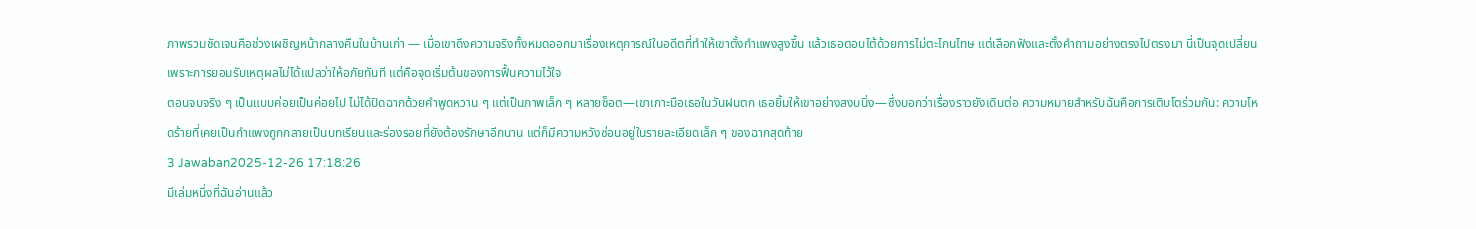ภาพรวมชัดเจนคือช่วงเผชิญหน้ากลางคืนในบ้านเก่า — เมื่อเขาดึงความจริงทั้งหมดออกมาเรื่องเหตุการณ์ในอดีตที่ทำให้เขาตั้งกำแพงสูงขึ้น แล้วเธอตอบโต้ด้วยการไม่ตะโกนโทษ แต่เลือกฟังและตั้งคำถามอย่างตรงไปตรงมา นี่เป็นจุดเปลี่ยน เพราะการยอมรับเหตุผลไม่ได้แปลว่าให้อภัยทันที แต่คือจุดเริ่มต้นของการฟื้นความไว้ใจ
ตอนจบจริง ๆ เป็นแบบค่อยเป็นค่อยไป ไม่ได้ปิดฉากด้วยคำพูดหวาน ๆ แต่เป็นภาพเล็ก ๆ หลายช็อต—เขาเกาะมือเธอในวันฝนตก เธอยิ้มให้เขาอย่างสงบนิ่ง—ซึ่งบอกว่าเรื่องราวยังเดินต่อ ความหมายสำหรับฉันคือการเติบโตร่วมกัน: ความโหดร้ายที่เคยเป็นกำแพงถูกกลายเป็นบทเรียนและร่องรอยที่ยังต้องรักษาอีกนาน แต่ก็มีความหวังซ่อนอยู่ในรายละเอียดเล็ก ๆ ของฉากสุดท้าย
3 Jawaban2025-12-26 17:18:26
มีเล่มหนึ่งที่ฉันอ่านแล้ว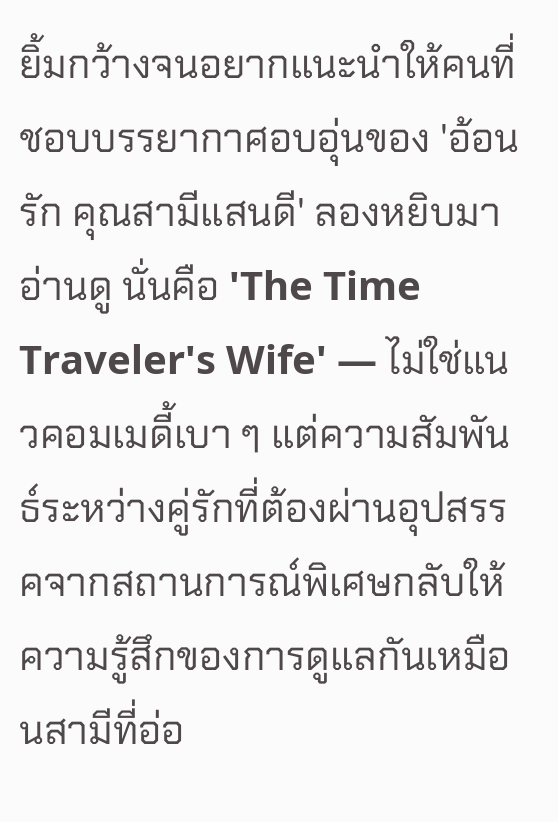ยิ้มกว้างจนอยากแนะนำให้คนที่ชอบบรรยากาศอบอุ่นของ 'อ้อนรัก คุณสามีแสนดี' ลองหยิบมาอ่านดู นั่นคือ 'The Time Traveler's Wife' — ไม่ใช่แนวคอมเมดี้เบา ๆ แต่ความสัมพันธ์ระหว่างคู่รักที่ต้องผ่านอุปสรรคจากสถานการณ์พิเศษกลับให้ความรู้สึกของการดูแลกันเหมือนสามีที่อ่อ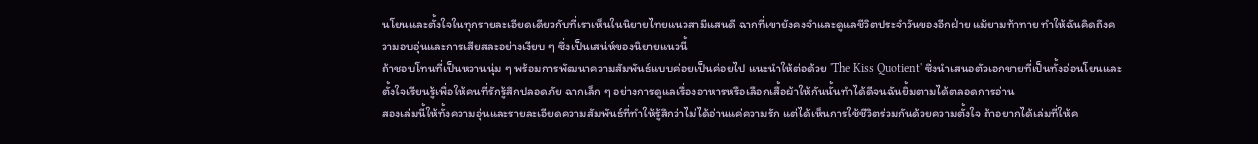นโยนและตั้งใจในทุกรายละเอียดเดียวกับที่เราเห็นในนิยายไทยแนวสามีแสนดี ฉากที่เขายังคงจำและดูแลชีวิตประจำวันของอีกฝ่าย แม้ยามท้าทาย ทำให้ฉันคิดถึงความอบอุ่นและการเสียสละอย่างเงียบ ๆ ซึ่งเป็นเสน่ห์ของนิยายแนวนี้
ถ้าชอบโทนที่เป็นหวานนุ่ม ๆ พร้อมการพัฒนาความสัมพันธ์แบบค่อยเป็นค่อยไป แนะนำให้ต่อด้วย 'The Kiss Quotient' ซึ่งนำเสนอตัวเอกชายที่เป็นทั้งอ่อนโยนและตั้งใจเรียนรู้เพื่อให้คนที่รักรู้สึกปลอดภัย ฉากเล็ก ๆ อย่างการดูแลเรื่องอาหารหรือเลือกเสื้อผ้าให้กันนั้นทำได้ดีจนฉันยิ้มตามได้ตลอดการอ่าน
สองเล่มนี้ให้ทั้งความอุ่นและรายละเอียดความสัมพันธ์ที่ทำให้รู้สึกว่าไม่ได้อ่านแค่ความรัก แต่ได้เห็นการใช้ชีวิตร่วมกันด้วยความตั้งใจ ถ้าอยากได้เล่มที่ให้ค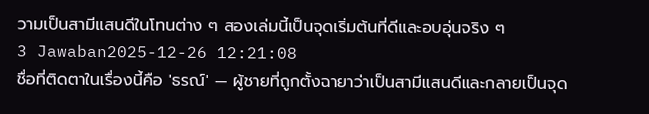วามเป็นสามีแสนดีในโทนต่าง ๆ สองเล่มนี้เป็นจุดเริ่มต้นที่ดีและอบอุ่นจริง ๆ
3 Jawaban2025-12-26 12:21:08
ชื่อที่ติดตาในเรื่องนี้คือ 'ธรณ์' — ผู้ชายที่ถูกตั้งฉายาว่าเป็นสามีแสนดีและกลายเป็นจุด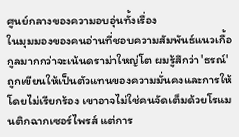ศูนย์กลางของความอบอุ่นทั้งเรื่อง
ในมุมมองของคนอ่านที่ชอบความสัมพันธ์แนวเกื้อกูลมากกว่าจะเน้นดราม่าใหญ่โต ผมรู้สึกว่า 'ธรณ์' ถูกเขียนให้เป็นตัวแทนของความมั่นคงและการให้โดยไม่เรียกร้อง เขาอาจไม่ใช่คนจัดเต็มด้วยโรแมนติกฉากเซอร์ไพรส์ แต่การ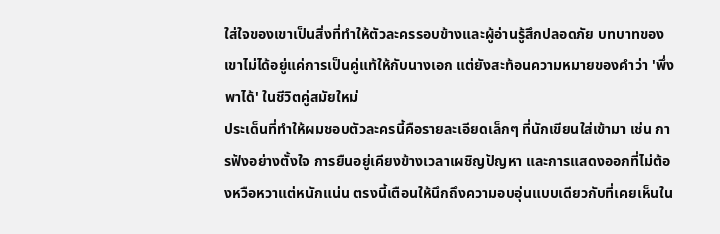ใส่ใจของเขาเป็นสิ่งที่ทำให้ตัวละครรอบข้างและผู้อ่านรู้สึกปลอดภัย บทบาทของเขาไม่ได้อยู่แค่การเป็นคู่แท้ให้กับนางเอก แต่ยังสะท้อนความหมายของคำว่า 'พึ่งพาได้' ในชีวิตคู่สมัยใหม่
ประเด็นที่ทำให้ผมชอบตัวละครนี้คือรายละเอียดเล็กๆ ที่นักเขียนใส่เข้ามา เช่น การฟังอย่างตั้งใจ การยืนอยู่เคียงข้างเวลาเผชิญปัญหา และการแสดงออกที่ไม่ต้องหวือหวาแต่หนักแน่น ตรงนี้เตือนให้นึกถึงความอบอุ่นแบบเดียวกับที่เคยเห็นใน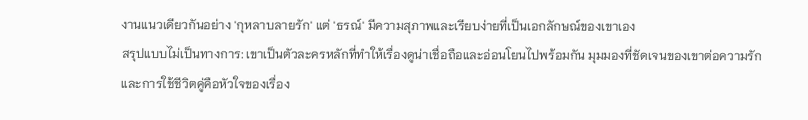งานแนวเดียวกันอย่าง 'กุหลาบลายรัก' แต่ 'ธรณ์' มีความสุภาพและเรียบง่ายที่เป็นเอกลักษณ์ของเขาเอง
สรุปแบบไม่เป็นทางการ: เขาเป็นตัวละครหลักที่ทำให้เรื่องดูน่าเชื่อถือและอ่อนโยนไปพร้อมกัน มุมมองที่ชัดเจนของเขาต่อความรักและการใช้ชีวิตคู่คือหัวใจของเรื่อง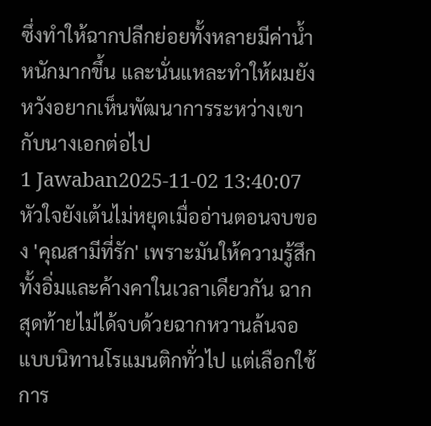ซึ่งทำให้ฉากปลีกย่อยทั้งหลายมีค่าน้ำหนักมากขึ้น และนั่นแหละทำให้ผมยังหวังอยากเห็นพัฒนาการระหว่างเขากับนางเอกต่อไป
1 Jawaban2025-11-02 13:40:07
หัวใจยังเต้นไม่หยุดเมื่ออ่านตอนจบของ 'คุณสามีที่รัก' เพราะมันให้ความรู้สึกทั้งอิ่มและค้างคาในเวลาเดียวกัน ฉากสุดท้ายไม่ได้จบด้วยฉากหวานล้นจอแบบนิทานโรแมนติกทั่วไป แต่เลือกใช้การ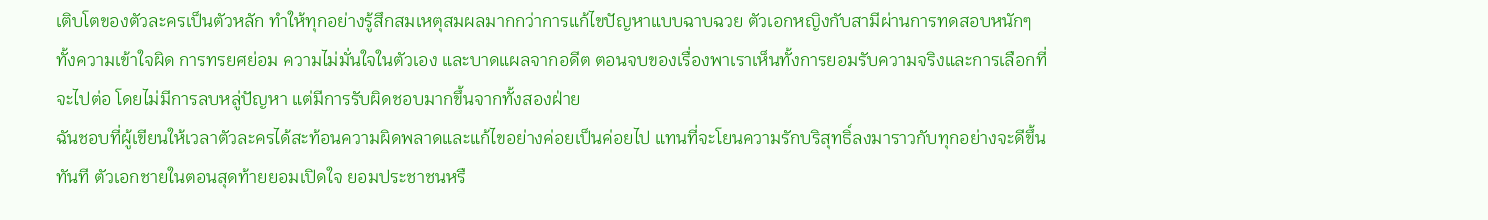เติบโตของตัวละครเป็นตัวหลัก ทำให้ทุกอย่างรู้สึกสมเหตุสมผลมากกว่าการแก้ไขปัญหาแบบฉาบฉวย ตัวเอกหญิงกับสามีผ่านการทดสอบหนักๆ ทั้งความเข้าใจผิด การทรยศย่อม ความไม่มั่นใจในตัวเอง และบาดแผลจากอดีต ตอนจบของเรื่องพาเราเห็นทั้งการยอมรับความจริงและการเลือกที่จะไปต่อ โดยไม่มีการลบหลู่ปัญหา แต่มีการรับผิดชอบมากขึ้นจากทั้งสองฝ่าย
ฉันชอบที่ผู้เขียนให้เวลาตัวละครได้สะท้อนความผิดพลาดและแก้ไขอย่างค่อยเป็นค่อยไป แทนที่จะโยนความรักบริสุทธิ์ลงมาราวกับทุกอย่างจะดีขึ้นทันที ตัวเอกชายในตอนสุดท้ายยอมเปิดใจ ยอมประชาชนหรื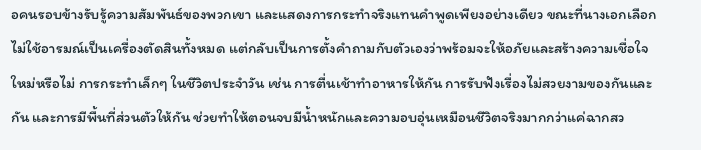อคนรอบข้างรับรู้ความสัมพันธ์ของพวกเขา และแสดงการกระทำจริงแทนคำพูดเพียงอย่างเดียว ขณะที่นางเอกเลือกไม่ใช้อารมณ์เป็นเครื่องตัดสินทั้งหมด แต่กลับเป็นการตั้งคำถามกับตัวเองว่าพร้อมจะให้อภัยและสร้างความเชื่อใจใหม่หรือไม่ การกระทำเล็กๆ ในชีวิตประจำวัน เช่น การตื่นเช้าทำอาหารให้กัน การรับฟังเรื่องไม่สวยงามของกันและกัน และการมีพื้นที่ส่วนตัวให้กัน ช่วยทำให้ตอนจบมีน้ำหนักและความอบอุ่นเหมือนชีวิตจริงมากกว่าแค่ฉากสว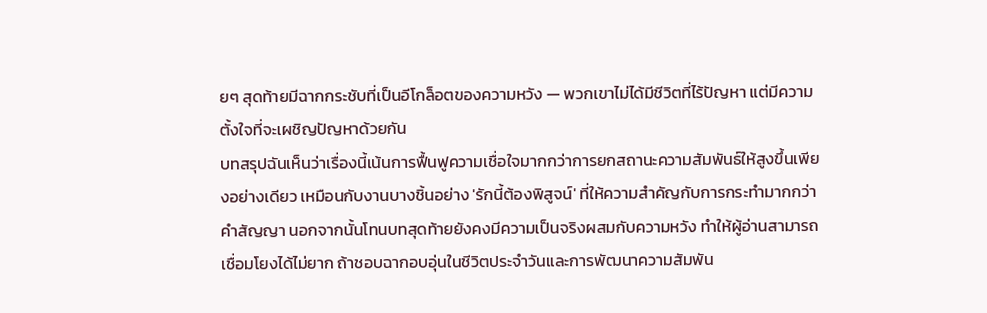ยๆ สุดท้ายมีฉากกระชับที่เป็นอีโกล็อตของความหวัง — พวกเขาไม่ได้มีชีวิตที่ไร้ปัญหา แต่มีความตั้งใจที่จะเผชิญปัญหาด้วยกัน
บทสรุปฉันเห็นว่าเรื่องนี้เน้นการฟื้นฟูความเชื่อใจมากกว่าการยกสถานะความสัมพันธ์ให้สูงขึ้นเพียงอย่างเดียว เหมือนกับงานบางชิ้นอย่าง 'รักนี้ต้องพิสูจน์' ที่ให้ความสำคัญกับการกระทำมากกว่าคำสัญญา นอกจากนั้นโทนบทสุดท้ายยังคงมีความเป็นจริงผสมกับความหวัง ทำให้ผู้อ่านสามารถเชื่อมโยงได้ไม่ยาก ถ้าชอบฉากอบอุ่นในชีวิตประจำวันและการพัฒนาความสัมพัน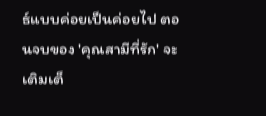ธ์แบบค่อยเป็นค่อยไป ตอนจบของ 'คุณสามีที่รัก' จะเติมเต็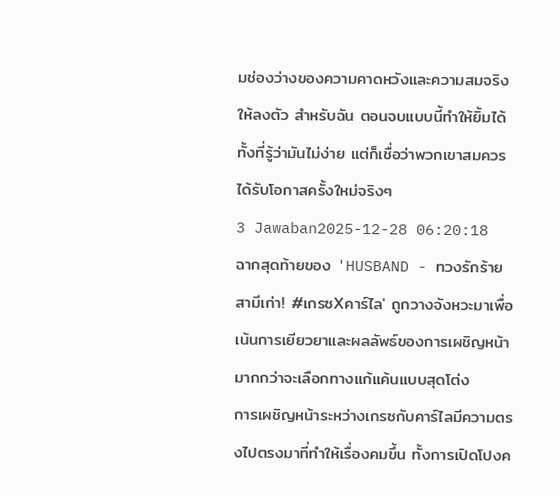มช่องว่างของความคาดหวังและความสมจริงให้ลงตัว สำหรับฉัน ตอนจบแบบนี้ทำให้ยิ้มได้ทั้งที่รู้ว่ามันไม่ง่าย แต่ก็เชื่อว่าพวกเขาสมควรได้รับโอกาสครั้งใหม่จริงๆ
3 Jawaban2025-12-28 06:20:18
ฉากสุดท้ายของ 'HUSBAND - ทวงรักร้ายสามีเก่า! #เกรซXคาร์ไล' ถูกวางจังหวะมาเพื่อเน้นการเยียวยาและผลลัพธ์ของการเผชิญหน้า มากกว่าจะเลือกทางแก้แค้นแบบสุดโต่ง
การเผชิญหน้าระหว่างเกรซกับคาร์ไลมีความตรงไปตรงมาที่ทำให้เรื่องคมขึ้น ทั้งการเปิดโปงค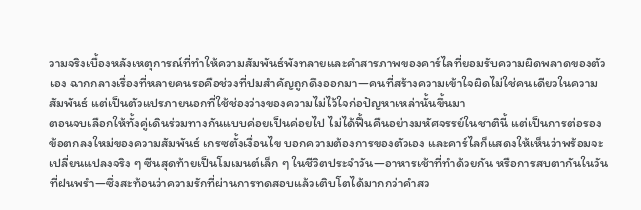วามจริงเบื้องหลังเหตุการณ์ที่ทำให้ความสัมพันธ์พังทลายและคำสารภาพของคาร์ไลที่ยอมรับความผิดพลาดของตัวเอง ฉากกลางเรื่องที่หลายคนรอคือช่วงที่ปมสำคัญถูกดึงออกมา—คนที่สร้างความเข้าใจผิดไม่ใช่คนเดียวในความสัมพันธ์ แต่เป็นตัวแปรภายนอกที่ใช้ช่องว่างของความไม่ไว้ใจก่อปัญหาเหล่านั้นขึ้นมา
ตอนจบเลือกให้ทั้งคู่เดินร่วมทางกันแบบค่อยเป็นค่อยไป ไม่ได้ฟื้นคืนอย่างมหัศจรรย์ในชาตินี้ แต่เป็นการต่อรองข้อตกลงใหม่ของความสัมพันธ์ เกรซตั้งเงื่อนไข บอกความต้องการของตัวเอง และคาร์ไลก็แสดงให้เห็นว่าพร้อมจะเปลี่ยนแปลงจริง ๆ ซีนสุดท้ายเป็นโมเมนต์เล็ก ๆ ในชีวิตประจำวัน—อาหารเช้าที่ทำด้วยกัน หรือการสบตากันในวันที่ฝนพรำ—ซึ่งสะท้อนว่าความรักที่ผ่านการทดสอบแล้วเติบโตได้มากกว่าคำสว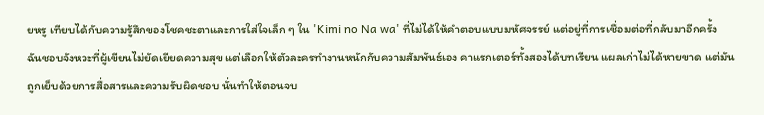ยหรู เทียบได้กับความรู้สึกของโชคชะตาและการใส่ใจเล็ก ๆ ใน 'Kimi no Na wa' ที่ไม่ได้ให้คำตอบแบบมหัศจรรย์ แต่อยู่ที่การเชื่อมต่อที่กลับมาอีกครั้ง
ฉันชอบจังหวะที่ผู้เขียนไม่ยัดเยียดความสุข แต่เลือกให้ตัวละครทำงานหนักกับความสัมพันธ์เอง คาแรกเตอร์ทั้งสองได้บทเรียน แผลเก่าไม่ได้หายขาด แต่มันถูกเย็บด้วยการสื่อสารและความรับผิดชอบ นั่นทำให้ตอนจบ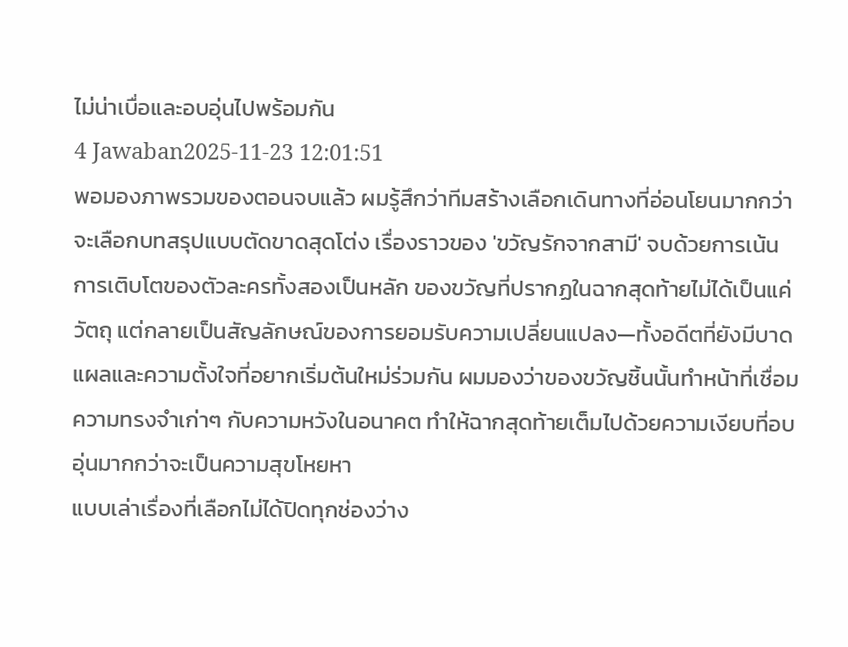ไม่น่าเบื่อและอบอุ่นไปพร้อมกัน
4 Jawaban2025-11-23 12:01:51
พอมองภาพรวมของตอนจบแล้ว ผมรู้สึกว่าทีมสร้างเลือกเดินทางที่อ่อนโยนมากกว่าจะเลือกบทสรุปแบบตัดขาดสุดโต่ง เรื่องราวของ 'ขวัญรักจากสามี' จบด้วยการเน้นการเติบโตของตัวละครทั้งสองเป็นหลัก ของขวัญที่ปรากฏในฉากสุดท้ายไม่ได้เป็นแค่วัตถุ แต่กลายเป็นสัญลักษณ์ของการยอมรับความเปลี่ยนแปลง—ทั้งอดีตที่ยังมีบาดแผลและความตั้งใจที่อยากเริ่มต้นใหม่ร่วมกัน ผมมองว่าของขวัญชิ้นนั้นทำหน้าที่เชื่อมความทรงจำเก่าๆ กับความหวังในอนาคต ทำให้ฉากสุดท้ายเต็มไปด้วยความเงียบที่อบอุ่นมากกว่าจะเป็นความสุขโหยหา
แบบเล่าเรื่องที่เลือกไม่ได้ปิดทุกช่องว่าง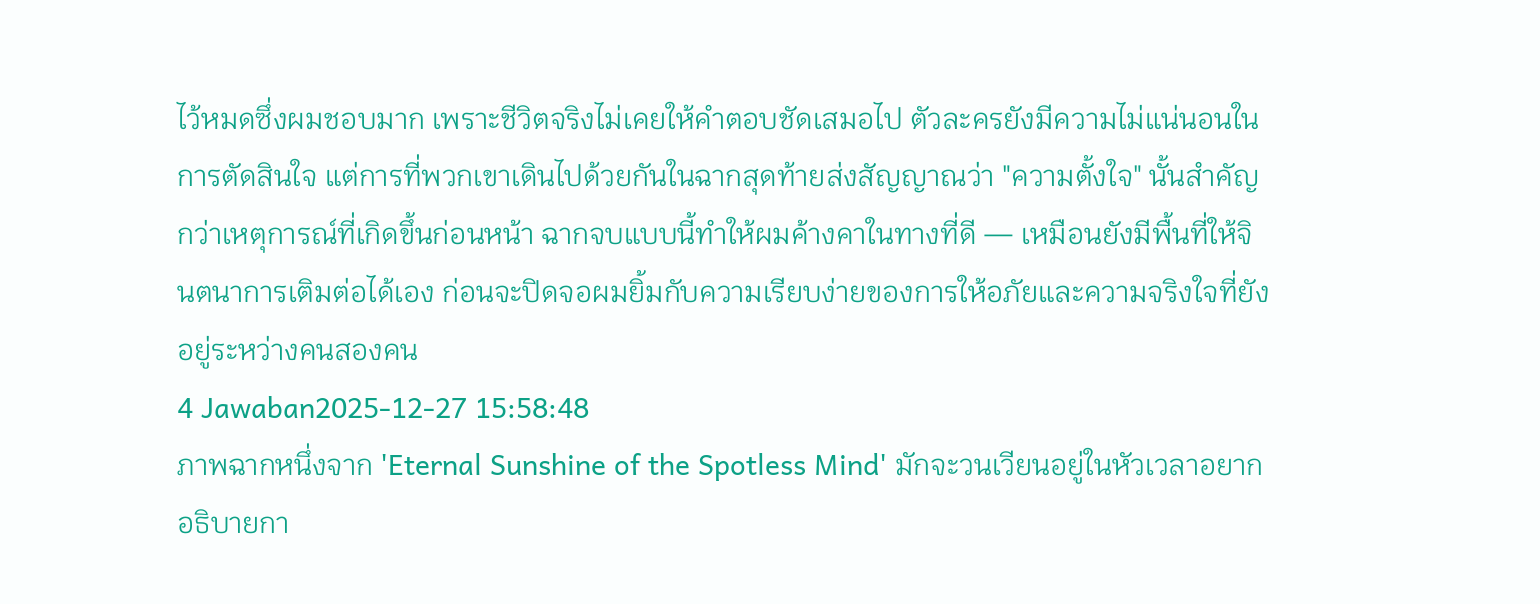ไว้หมดซึ่งผมชอบมาก เพราะชีวิตจริงไม่เคยให้คำตอบชัดเสมอไป ตัวละครยังมีความไม่แน่นอนในการตัดสินใจ แต่การที่พวกเขาเดินไปด้วยกันในฉากสุดท้ายส่งสัญญาณว่า "ความตั้งใจ" นั้นสำคัญกว่าเหตุการณ์ที่เกิดขึ้นก่อนหน้า ฉากจบแบบนี้ทำให้ผมค้างคาในทางที่ดี — เหมือนยังมีพื้นที่ให้จินตนาการเติมต่อได้เอง ก่อนจะปิดจอผมยิ้มกับความเรียบง่ายของการให้อภัยและความจริงใจที่ยังอยู่ระหว่างคนสองคน
4 Jawaban2025-12-27 15:58:48
ภาพฉากหนึ่งจาก 'Eternal Sunshine of the Spotless Mind' มักจะวนเวียนอยู่ในหัวเวลาอยากอธิบายกา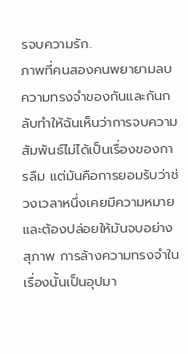รจบความรัก.
ภาพที่คนสองคนพยายามลบความทรงจำของกันและกันกลับทำให้ฉันเห็นว่าการจบความสัมพันธ์ไม่ได้เป็นเรื่องของการลืม แต่มันคือการยอมรับว่าช่วงเวลาหนึ่งเคยมีความหมายและต้องปล่อยให้มันจบอย่างสุภาพ การล้างความทรงจำในเรื่องนั้นเป็นอุปมา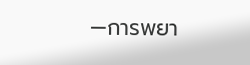—การพยา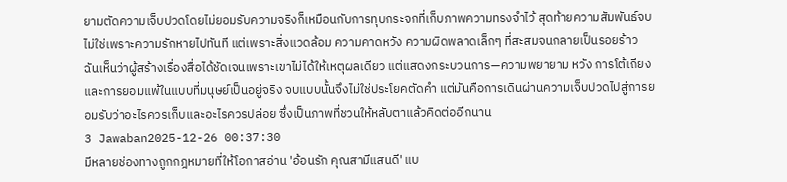ยามตัดความเจ็บปวดโดยไม่ยอมรับความจริงก็เหมือนกับการทุบกระจกที่เก็บภาพความทรงจำไว้ สุดท้ายความสัมพันธ์จบไม่ใช่เพราะความรักหายไปทันที แต่เพราะสิ่งแวดล้อม ความคาดหวัง ความผิดพลาดเล็กๆ ที่สะสมจนกลายเป็นรอยร้าว
ฉันเห็นว่าผู้สร้างเรื่องสื่อได้ชัดเจนเพราะเขาไม่ได้ให้เหตุผลเดียว แต่แสดงกระบวนการ—ความพยายาม หวัง การโต้เถียง และการยอมแพ้ในแบบที่มนุษย์เป็นอยู่จริง จบแบบนั้นจึงไม่ใช่ประโยคตัดคำ แต่มันคือการเดินผ่านความเจ็บปวดไปสู่การยอมรับว่าอะไรควรเก็บและอะไรควรปล่อย ซึ่งเป็นภาพที่ชวนให้หลับตาแล้วคิดต่ออีกนาน
3 Jawaban2025-12-26 00:37:30
มีหลายช่องทางถูกกฎหมายที่ให้โอกาสอ่าน 'อ้อนรัก คุณสามีแสนดี' แบ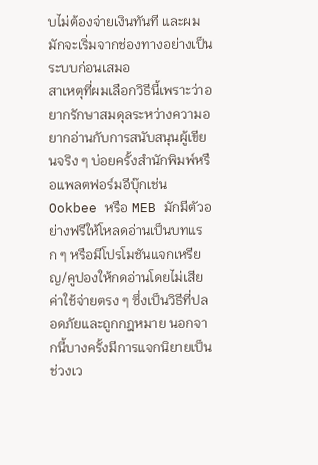บไม่ต้องจ่ายเงินทันที และผมมักจะเริ่มจากช่องทางอย่างเป็นระบบก่อนเสมอ
สาเหตุที่ผมเลือกวิธีนี้เพราะว่าอยากรักษาสมดุลระหว่างความอยากอ่านกับการสนับสนุนผู้เขียนจริง ๆ บ่อยครั้งสำนักพิมพ์หรือแพลตฟอร์มอีบุ๊กเช่น Ookbee หรือ MEB มักมีตัวอย่างฟรีให้โหลดอ่านเป็นบทแรก ๆ หรือมีโปรโมชันแจกเหรียญ/คูปองให้กดอ่านโดยไม่เสียค่าใช้จ่ายตรง ๆ ซึ่งเป็นวิธีที่ปลอดภัยและถูกกฎหมาย นอกจากนี้บางครั้งมีการแจกนิยายเป็นช่วงเว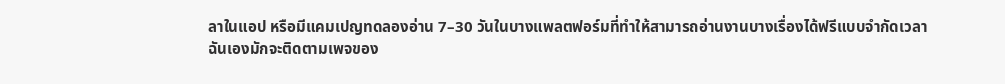ลาในแอป หรือมีแคมเปญทดลองอ่าน 7–30 วันในบางแพลตฟอร์มที่ทำให้สามารถอ่านงานบางเรื่องได้ฟรีแบบจำกัดเวลา
ฉันเองมักจะติดตามเพจของ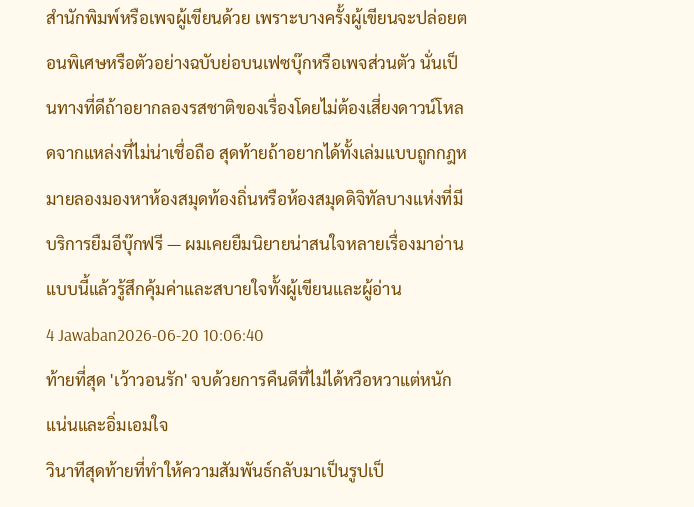สำนักพิมพ์หรือเพจผู้เขียนด้วย เพราะบางครั้งผู้เขียนจะปล่อยตอนพิเศษหรือตัวอย่างฉบับย่อบนเฟซบุ๊กหรือเพจส่วนตัว นั่นเป็นทางที่ดีถ้าอยากลองรสชาติของเรื่องโดยไม่ต้องเสี่ยงดาวน์โหลดจากแหล่งที่ไม่น่าเชื่อถือ สุดท้ายถ้าอยากได้ทั้งเล่มแบบถูกกฎหมายลองมองหาห้องสมุดท้องถิ่นหรือห้องสมุดดิจิทัลบางแห่งที่มีบริการยืมอีบุ๊กฟรี — ผมเคยยืมนิยายน่าสนใจหลายเรื่องมาอ่านแบบนี้แล้วรู้สึกคุ้มค่าและสบายใจทั้งผู้เขียนและผู้อ่าน
4 Jawaban2026-06-20 10:06:40
ท้ายที่สุด 'เว้าวอนรัก' จบด้วยการคืนดีที่ไม่ได้หวือหวาแต่หนักแน่นและอิ่มเอมใจ
วินาทีสุดท้ายที่ทำให้ความสัมพันธ์กลับมาเป็นรูปเป็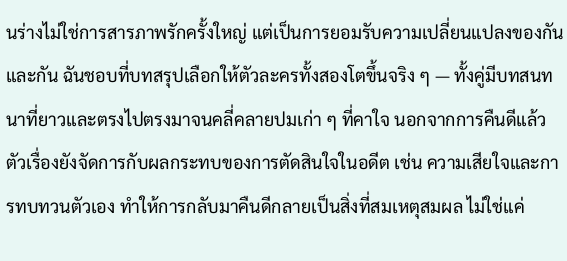นร่างไม่ใช่การสารภาพรักครั้งใหญ่ แต่เป็นการยอมรับความเปลี่ยนแปลงของกันและกัน ฉันชอบที่บทสรุปเลือกให้ตัวละครทั้งสองโตขึ้นจริง ๆ — ทั้งคู่มีบทสนทนาที่ยาวและตรงไปตรงมาจนคลี่คลายปมเก่า ๆ ที่คาใจ นอกจากการคืนดีแล้ว ตัวเรื่องยังจัดการกับผลกระทบของการตัดสินใจในอดีต เช่น ความเสียใจและการทบทวนตัวเอง ทำให้การกลับมาคืนดีกลายเป็นสิ่งที่สมเหตุสมผล ไม่ใช่แค่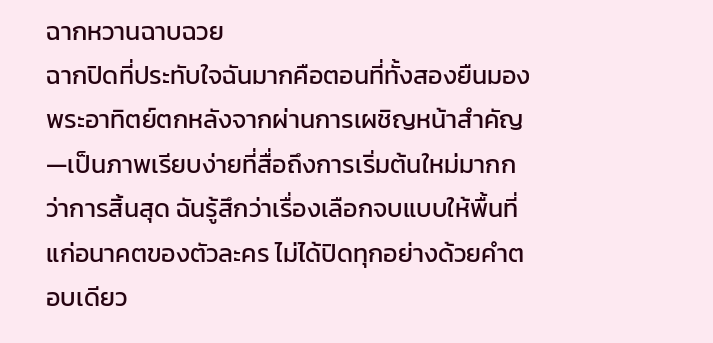ฉากหวานฉาบฉวย
ฉากปิดที่ประทับใจฉันมากคือตอนที่ทั้งสองยืนมองพระอาทิตย์ตกหลังจากผ่านการเผชิญหน้าสำคัญ—เป็นภาพเรียบง่ายที่สื่อถึงการเริ่มต้นใหม่มากกว่าการสิ้นสุด ฉันรู้สึกว่าเรื่องเลือกจบแบบให้พื้นที่แก่อนาคตของตัวละคร ไม่ได้ปิดทุกอย่างด้วยคำตอบเดียว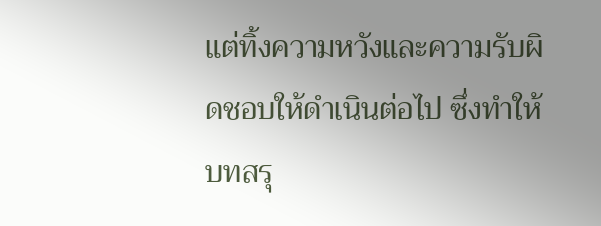แต่ทิ้งความหวังและความรับผิดชอบให้ดำเนินต่อไป ซึ่งทำให้บทสรุ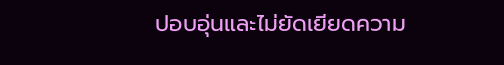ปอบอุ่นและไม่ยัดเยียดความ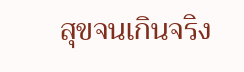สุขจนเกินจริง